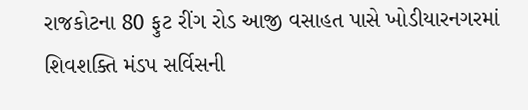રાજકોટના 80 ફુટ રીંગ રોડ આજી વસાહત પાસે ખોડીયારનગરમાં શિવશક્તિ મંડપ સર્વિસની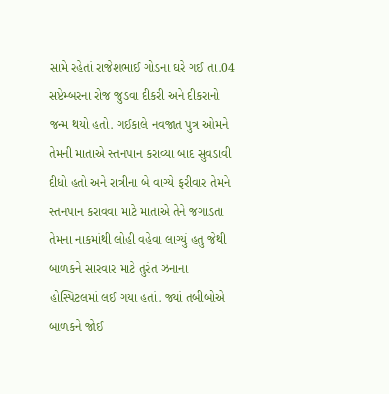સામે રહેતાં રાજેશભાઈ ગોડના ઘરે ગઈ તા.04 સપ્ટેમ્બરના રોજ જુડવા દીકરી અને દીકરાનો જન્મ થયો હતો. ગઈકાલે નવજાત પુત્ર ઓમને તેમની માતાએ સ્તનપાન કરાવ્યા બાદ સુવડાવી દીધો હતો અને રાત્રીના બે વાગ્યે ફરીવાર તેમને સ્તનપાન કરાવવા માટે માતાએ તેને જગાડતા તેમના નાકમાંથી લોહી વહેવા લાગ્યું હતુ જેથી બાળકને સારવાર માટે તુરંત ઝનાના હોસ્પિટલમાં લઈ ગયા હતાં. જ્યાં તબીબોએ બાળકને જોઈ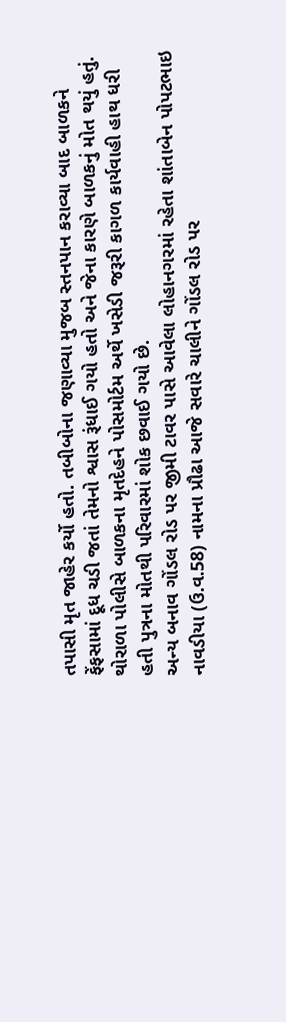તપાસી મૃત જાહેર કર્યો હતો. તબીબોના જણાવ્યા મુજબ સ્તનપાન કરાવ્યા બાદ બાળકને ફેંફસામાં દૂધ ચડી જતાં તેમનો શ્વાસ રૂંધાઈ ગયો હતો અને જેના કારણે બાળકનું મોત થયું હતું. થોરાળા પોલીસે બાળકના મૃતદેહને પોસમોર્ટમ અર્થે ખસેડી જરૂરી કાગળ કાર્યવાહી હાથ ધરી હતી પુત્રના મોતથી પરિવારમાં શોક છવાઈ ગયો છે.
અન્ય બનાવ ગોંડલ રોડ પર જીમી ટાવર પાસે આવેલા લોહાનગરમાં રહેતા શાંતાબેન પોપટભાઇ નાવડીયા (ઉ.વ.58) નામના પ્રૌઢા આજે સવારે ચાલીને ગોંડલ રોડ પર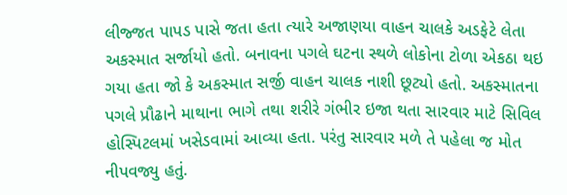લીજ્જત પાપડ પાસે જતા હતા ત્યારે અજાણયા વાહન ચાલકે અડફેટે લેતા અકસ્માત સર્જાયો હતો. બનાવના પગલે ઘટના સ્થળે લોકોના ટોળા એકઠા થઇ ગયા હતા જો કે અકસ્માત સર્જી વાહન ચાલક નાશી છૂટ્યો હતો. અકસ્માતના પગલે પ્રૌઢાને માથાના ભાગે તથા શરીરે ગંભીર ઇજા થતા સારવાર માટે સિવિલ હોસ્પિટલમાં ખસેડવામાં આવ્યા હતા. પરંતુ સારવાર મળે તે પહેલા જ મોત નીપવજ્યુ હતું.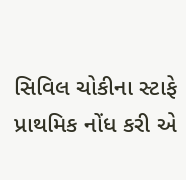સિવિલ ચોકીના સ્ટાફે પ્રાથમિક નોંધ કરી એ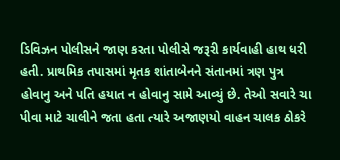ડિવિઝન પોલીસને જાણ કરતા પોલીસે જરૂરી કાર્યવાહી હાથ ધરી હતી. પ્રાથમિક તપાસમાં મૃતક શાંતાબેનને સંતાનમાં ત્રણ પુત્ર હોવાનુ અને પતિ હયાત ન હોવાનુ સામે આવ્યું છે. તેઓ સવારે ચા પીવા માટે ચાલીને જતા હતા ત્યારે અજાણયો વાહન ચાલક ઠોકરે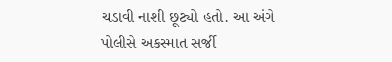ચડાવી નાશી છૂટ્યો હતો. આ અંગે પોલીસે અકસ્માત સર્જી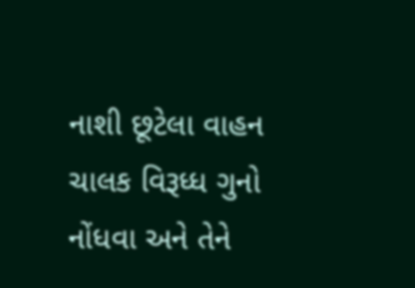નાશી છૂટેલા વાહન ચાલક વિરૂધ્ધ ગુનો નોંધવા અને તેને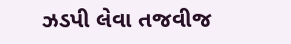ઝડપી લેવા તજવીજ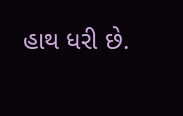હાથ ધરી છે.